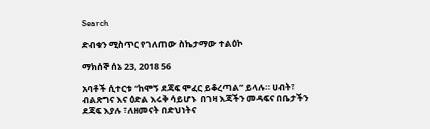Search

ድብቁን ሚስጥር የገለጠው ስኬታማው ተልዕኮ

ማክሰኞ ሰኔ 23, 2018 56

አባቶች ሲተርቱ “ከሞኝ ደጃፍ ሞፈር ይቆረጣል” ይላሉ። ሀብት፣ ብልጽግና እና ዕድል እሩቅ ሳይሆኑ  በገዛ እጃችን መዳፍና በቤታችን ደጃፍ እያሉ ፣ለዘመናት በድህነትና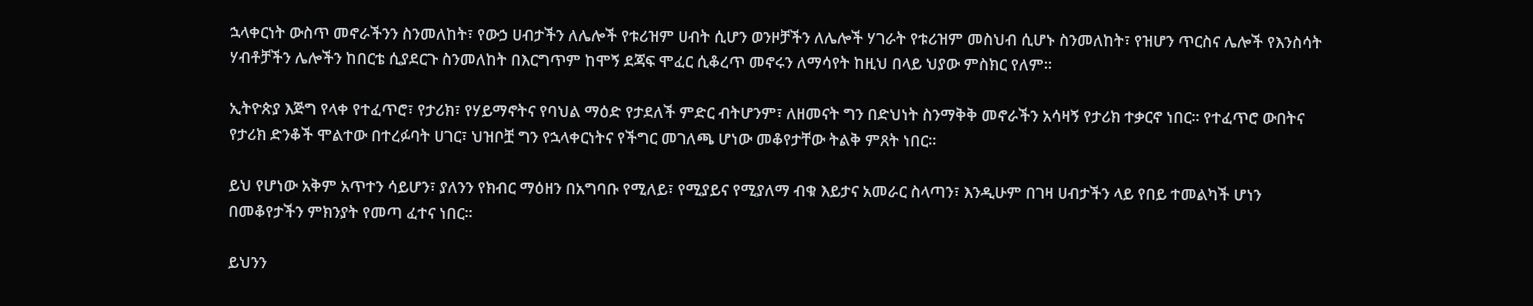ኋላቀርነት ውስጥ መኖራችንን ስንመለከት፣ የውኃ ሀብታችን ለሌሎች የቱሪዝም ሀብት ሲሆን ወንዞቻችን ለሌሎች ሃገራት የቱሪዝም መስህብ ሲሆኑ ስንመለከት፣ የዝሆን ጥርስና ሌሎች የእንስሳት ሃብቶቻችን ሌሎችን ከበርቴ ሲያደርጉ ስንመለከት በእርግጥም ከሞኝ ደጃፍ ሞፈር ሲቆረጥ መኖሩን ለማሳየት ከዚህ በላይ ህያው ምስክር የለም።

ኢትዮጵያ እጅግ የላቀ የተፈጥሮ፣ የታሪክ፣ የሃይማኖትና የባህል ማዕድ የታደለች ምድር ብትሆንም፣ ለዘመናት ግን በድህነት ስንማቅቅ መኖራችን አሳዛኝ የታሪክ ተቃርኖ ነበር። የተፈጥሮ ውበትና የታሪክ ድንቆች ሞልተው በተረፉባት ሀገር፣ ህዝቦቿ ግን የኋላቀርነትና የችግር መገለጫ ሆነው መቆየታቸው ትልቅ ምጸት ነበር።

ይህ የሆነው አቅም አጥተን ሳይሆን፣ ያለንን የክብር ማዕዘን በአግባቡ የሚለይ፣ የሚያይና የሚያለማ ብቁ እይታና አመራር ስላጣን፣ እንዲሁም በገዛ ሀብታችን ላይ የበይ ተመልካች ሆነን በመቆየታችን ምክንያት የመጣ ፈተና ነበር።

ይህንን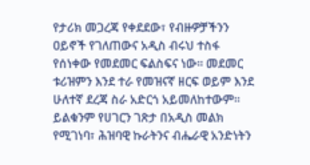የታሪክ መጋረጃ የቀደደው፣ የብዙዎቻችንን ዐይኖች የገለጠውና አዲስ ብሩህ ተስፋ የሰነቀው የመደመር ፍልስፍና ነው። መደመር ቱሪዝምን እንደ ተራ የመዝናኛ ዘርፍ ወይም እንደ ሁለተኛ ደረጃ ስራ አድርጎ አይመለከተውም። ይልቁንም የሀገርን ገጽታ በአዲስ መልክ የሚገነባ፣ ሕዝባዊ ኩራትንና ብሔራዊ አንድነትን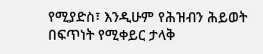የሚያድስ፣ እንዲሁም የሕዝብን ሕይወት በፍጥነት የሚቀይር ታላቅ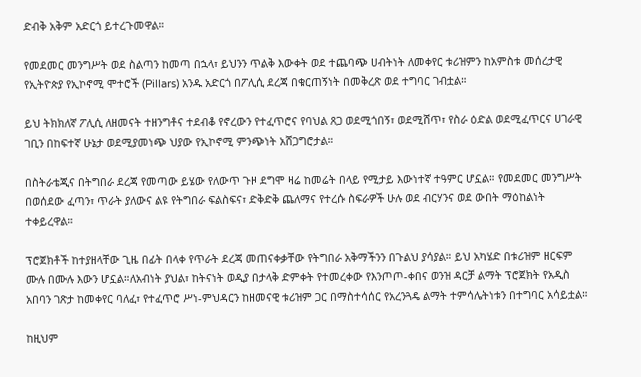ድብቅ አቅም አድርጎ ይተረጉመዋል።

የመደመር መንግሥት ወደ ስልጣን ከመጣ በኋላ፣ ይህንን ጥልቅ እውቀት ወደ ተጨባጭ ሀብትነት ለመቀየር ቱሪዝምን ከአምስቱ መሰረታዊ የኢትዮጵያ የኢኮኖሚ ሞተሮች (Pillars) አንዱ አድርጎ በፖሊሲ ደረጃ በቁርጠኝነት በመቅረጽ ወደ ተግባር ገብቷል።

ይህ ትክክለኛ ፖሊሲ ለዘመናት ተዘንግቶና ተደብቆ የኖረውን የተፈጥሮና የባህል ጸጋ ወደሚጎበኝ፣ ወደሚሸጥ፣ የስራ ዕድል ወደሚፈጥርና ሀገራዊ ገቢን በከፍተኛ ሁኔታ ወደሚያመነጭ ህያው የኢኮኖሚ ምንጭነት አሸጋግሮታል።

በስትራቴጂና በትግበራ ደረጃ የመጣው ይሄው የለውጥ ጉዞ ደግሞ ዛሬ ከመሬት በላይ የሚታይ እውነተኛ ተዓምር ሆኗል። የመደመር መንግሥት በወሰደው ፈጣን፣ ጥራት ያለውና ልዩ የትግበራ ፍልስፍና፣ ድቅድቅ ጨለማና የተረሱ ስፍራዎች ሁሉ ወደ ብርሃንና ወደ ውበት ማዕከልነት ተቀይረዋል።

ፕሮጀክቶች ከተያዘላቸው ጊዜ በፊት በላቀ የጥራት ደረጃ መጠናቀቃቸው የትግበራ አቅማችንን በጉልህ ያሳያል። ይህ አካሄድ በቱሪዝም ዘርፍም ሙሉ በሙሉ እውን ሆኗል።ለአብነት ያህል፣ ከትናነት ወዲያ በታላቅ ድምቀት የተመረቀው የእንጦጦ-ቀበና ወንዝ ዳርቻ ልማት ፕሮጀክት የአዲስ አበባን ገጽታ ከመቀየር ባለፈ፣ የተፈጥሮ ሥነ-ምህዳርን ከዘመናዊ ቱሪዝም ጋር በማስተሳሰር የአረንጓዴ ልማት ተምሳሌትነቱን በተግባር አሳይቷል።

ከዚህም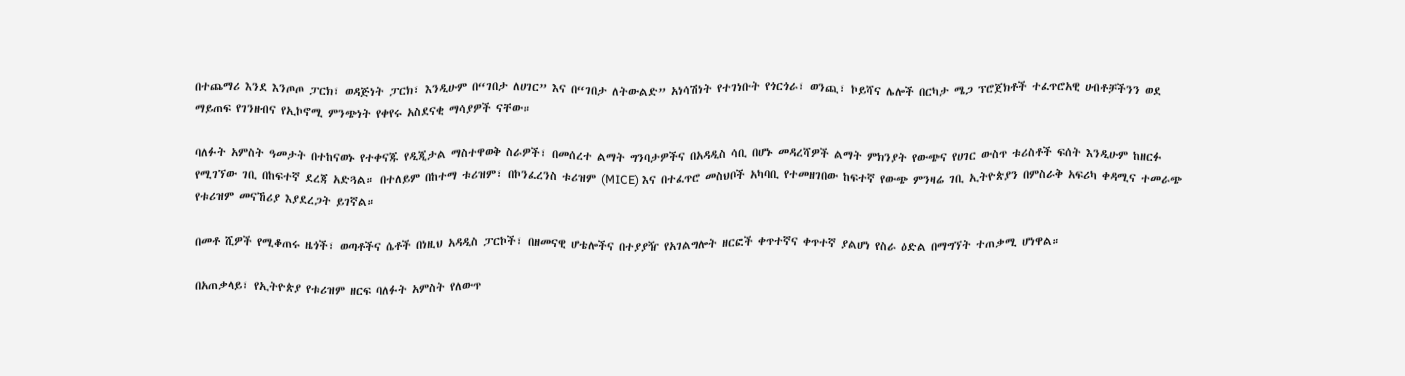በተጨማሪ እንደ እንጦጦ ፓርክ፣ ወዳጅነት ፓርክ፣ እንዲሁም በ“ገበታ ለሀገር” እና በ“ገበታ ለትውልድ” አነሳሽነት የተገነቡት የጎርጎራ፣ ወንጪ፣ ኮይሻና ሌሎች በርካታ ሜጋ ፕሮጀክቶች ተፈጥሮአዊ ሀብቶቻችንን ወደ ማይጠፍ የገንዘብና የኢኮኖሚ ምንጭነት የቀየሩ አስደናቂ ማሳያዎች ናቸው።

ባለፉት አምስት ዓመታት በተከናወኑ የተቀናጁ የዲጂታል ማስተዋወቅ ስራዎች፣ በመሰረተ ልማት ግንባታዎችና በአዳዲስ ሳቢ በሆኑ መዳረሻዎች ልማት ምክንያት የውጭና የሀገር ውስጥ ቱሪስቶች ፍሰት እንዲሁም ከዘርፉ የሚገኘው ገቢ በከፍተኛ ደረጃ አድጓል። በተለይም በከተማ ቱሪዝም፣ በኮንፈረንስ ቱሪዝም (MICE) እና በተፈጥሮ መስህቦች አካባቢ የተመዘገበው ከፍተኛ የውጭ ምንዛሬ ገቢ ኢትዮጵያን በምስራቅ አፍሪካ ቀዳሚና ተመራጭ የቱሪዝም መናኸሪያ እያደረጋት ይገኛል።

በመቶ ሺዎች የሚቆጠሩ ዜጎች፣ ወጣቶችና ሴቶች በነዚህ አዳዲስ ፓርኮች፣ በዘመናዊ ሆቴሎችና በተያያዥ የአገልግሎት ዘርፎች ቀጥተኛና ቀጥተኛ ያልሆነ የስራ ዕድል በማግኘት ተጠቃሚ ሆነዋል።

በአጠቃላይ፣ የኢትዮጵያ የቱሪዝም ዘርፍ ባለፉት አምስት የለውጥ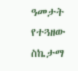ዓመታት የተጓዘው ስኬታማ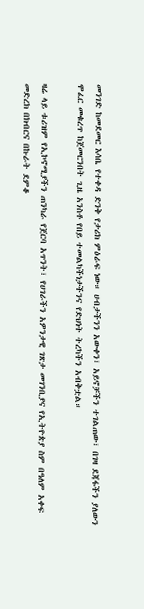መንገድ ከመደመር እሳቤ የተቀዳ ድንቅ የታሪክ ምዕራፍ ነው። ሀብታችንን አውቀን፣ አይኖቻችን ተገልጠው፣ በገዛ ደጃፋችን ያለውን ሞፈር መቁረጥ ከጀመርንበት ጊዜ አንስቶ የበይ ተመልካችነታችንና የድህነት ትረካችን አብቅቷል።

ዛሬ ላይ ቱሪዝም የኢኮኖሚያችን ጠንካራ የጀርባ አጥንት፣ የሀገራችን አዎንታዊ ገጽታ መገንቢያና የኢትዮጵያ ስም በዓለም አቀፍ መድረክ በክብርና በኩራት ደምቆ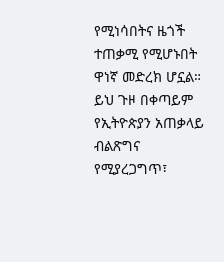የሚነሳበትና ዜጎች ተጠቃሚ የሚሆኑበት ዋነኛ መድረክ ሆኗል። ይህ ጉዞ በቀጣይም የኢትዮጵያን አጠቃላይ ብልጽግና የሚያረጋግጥ፣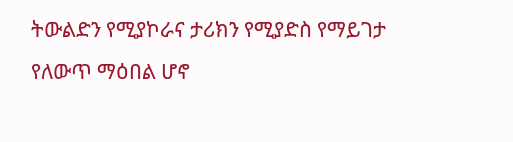ትውልድን የሚያኮራና ታሪክን የሚያድስ የማይገታ የለውጥ ማዕበል ሆኖ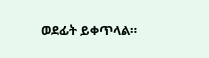ወደፊት ይቀጥላል።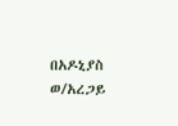በአዶኒያስ ወ/አረጋይ